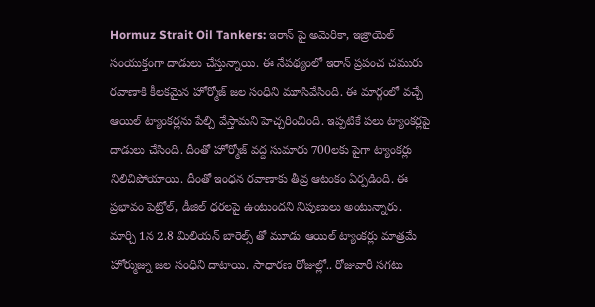Hormuz Strait Oil Tankers: ఇరాన్ పై అమెరికా, ఇజ్రాయెల్ సంయుక్తంగా దాడులు చేస్తున్నాయి. ఈ నేపథ్యంలో ఇరాన్ ప్రపంచ చమురు రవాణాకి కీలకమైన హోర్మోజ్ జల సంధిని మూసివేసింది. ఈ మార్గంలో వచ్చే ఆయిల్ ట్యాంకర్లను పేల్చి వేస్తామని హెచ్చరించింది. ఇప్పటికే పలు ట్యాంకర్లపై దాడులు చేసింది. దీంతో హోర్మోజ్ వద్ద సుమారు 700లకు పైగా ట్యాంకర్లు నిలిచిపోయాయి. దీంతో ఇంధన రవాణాకు తీవ్ర ఆటంకం ఏర్పడింది. ఈ ప్రభావం పెట్రోల్, డీజిల్ ధరలపై ఉంటుందని నిపుణులు అంటున్నారు.
మార్చి 1న 2.8 మిలియన్ బారెల్స్ తో మూడు ఆయిల్ ట్యాంకర్లు మాత్రమే హోర్ముజ్ను జల సంధిని దాటాయి. సాధారణ రోజుల్లో.. రోజువారీ సగటు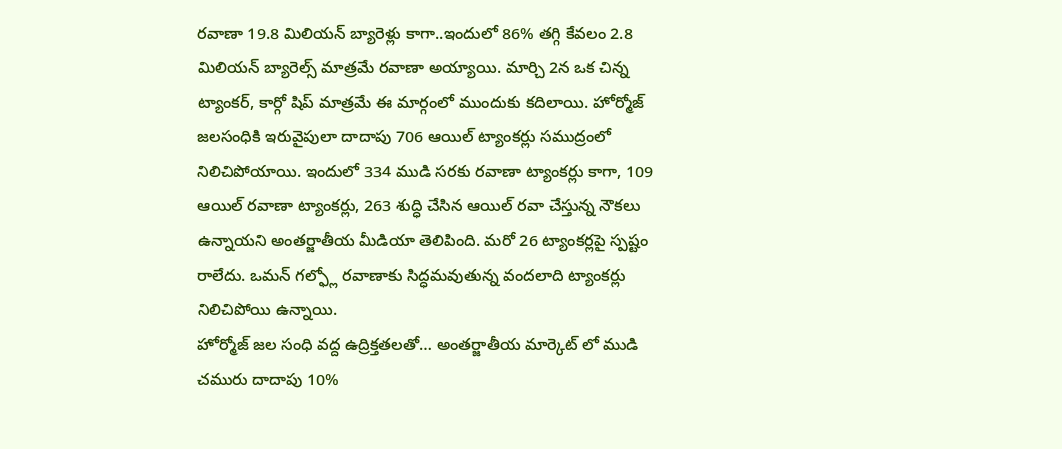రవాణా 19.8 మిలియన్ బ్యారెళ్లు కాగా..ఇందులో 86% తగ్గి కేవలం 2.8 మిలియన్ బ్యారెల్స్ మాత్రమే రవాణా అయ్యాయి. మార్చి 2న ఒక చిన్న ట్యాంకర్, కార్గో షిప్ మాత్రమే ఈ మార్గంలో ముందుకు కదిలాయి. హోర్మోజ్ జలసంధికి ఇరువైపులా దాదాపు 706 ఆయిల్ ట్యాంకర్లు సముద్రంలో నిలిచిపోయాయి. ఇందులో 334 ముడి సరకు రవాణా ట్యాంకర్లు కాగా, 109 ఆయిల్ రవాణా ట్యాంకర్లు, 263 శుద్ధి చేసిన ఆయిల్ రవా చేస్తున్న నౌకలు ఉన్నాయని అంతర్జాతీయ మీడియా తెలిపింది. మరో 26 ట్యాంకర్లపై స్పష్టం రాలేదు. ఒమన్ గల్ఫ్లో రవాణాకు సిద్ధమవుతున్న వందలాది ట్యాంకర్లు నిలిచిపోయి ఉన్నాయి.
హోర్మోజ్ జల సంధి వద్ద ఉద్రిక్తతలతో… అంతర్జాతీయ మార్కెట్ లో ముడి చమురు దాదాపు 10%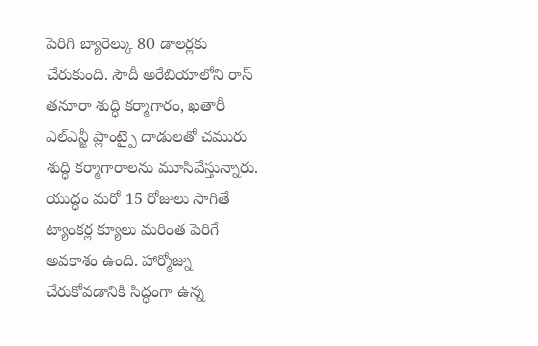పెరిగి బ్యారెల్కు 80 డాలర్లకు చేరుకుంది. సౌదీ అరేబియాలోని రాస్ తనూరా శుద్ధి కర్మాగారం, ఖతారీ ఎల్ఎన్జీ ప్లాంట్పై దాడులతో చమురు శుద్ధి కర్మాగారాలను మూసివేస్తున్నారు. యుద్ధం మరో 15 రోజులు సాగితే ట్యాంకర్ల క్యూలు మరింత పెరిగే అవకాశం ఉంది. హార్మోజ్ను చేరుకోవడానికి సిద్ధంగా ఉన్న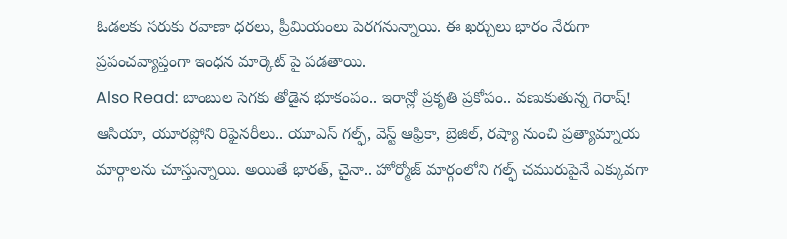ఓడలకు సరుకు రవాణా ధరలు, ప్రీమియంలు పెరగనున్నాయి. ఈ ఖర్చులు భారం నేరుగా ప్రపంచవ్యాప్తంగా ఇంధన మార్కెట్ పై పడతాయి.
Also Read: బాంబుల సెగకు తోడైన భూకంపం.. ఇరాన్లో ప్రకృతి ప్రకోపం.. వణుకుతున్న గెరాష్!
ఆసియా, యూరప్లోని రిఫైనరీలు.. యూఎస్ గల్ఫ్, వెస్ట్ ఆఫ్రికా, బ్రెజిల్, రష్యా నుంచి ప్రత్యామ్నాయ మార్గాలను చూస్తున్నాయి. అయితే భారత్, చైనా.. హోర్మోజ్ మార్గంలోని గల్ఫ్ చమురుపైనే ఎక్కువగా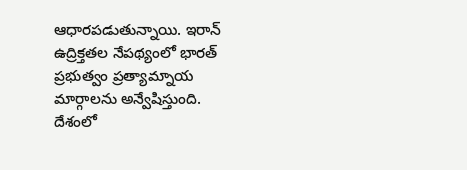ఆధారపడుతున్నాయి. ఇరాన్ ఉద్రిక్తతల నేపథ్యంలో భారత్ ప్రభుత్వం ప్రత్యామ్నాయ మార్గాలను అన్వేషిస్తుంది. దేశంలో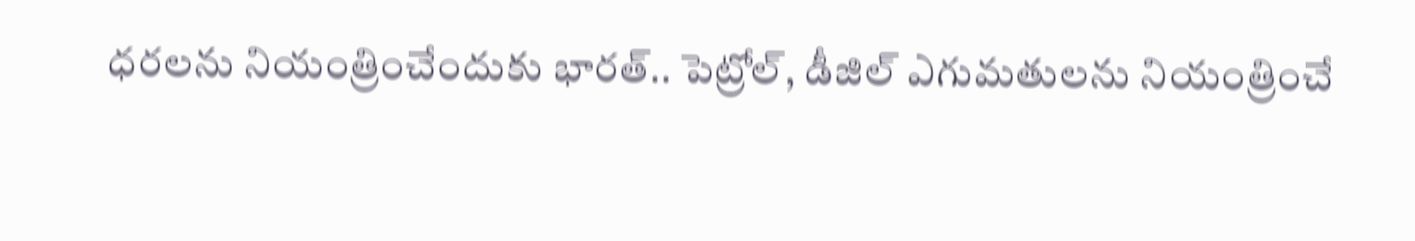ధరలను నియంత్రించేందుకు భారత్.. పెట్రోల్, డీజిల్ ఎగుమతులను నియంత్రించే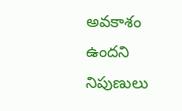అవకాశం ఉందని నిపుణులు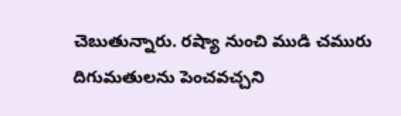చెబుతున్నారు. రష్యా నుంచి ముడి చమురు దిగుమతులను పెంచవచ్చని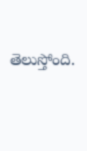తెలుస్తోంది.